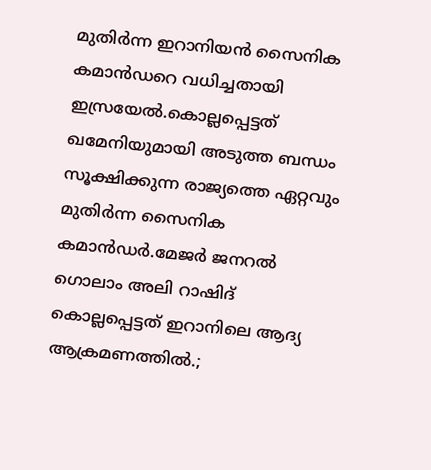മുതിർന്ന ഇറാനിയൻ സൈനിക കമാൻഡറെ വധിച്ചതായി ഇസ്രയേൽ.കൊല്ലപ്പെട്ടത് ഖമേനിയുമായി അടുത്ത ബന്ധം സൂക്ഷിക്കുന്ന രാജ്യത്തെ ഏറ്റവും മുതിര്‍ന്ന സൈനിക കമാന്‍ഡര്‍.മേജര്‍ ജനറല്‍ ഗൊലാം അലി റാഷിദ് കൊല്ലപ്പെട്ടത് ഇറാനിലെ ആദ്യ ആക്രമണത്തില്‍.;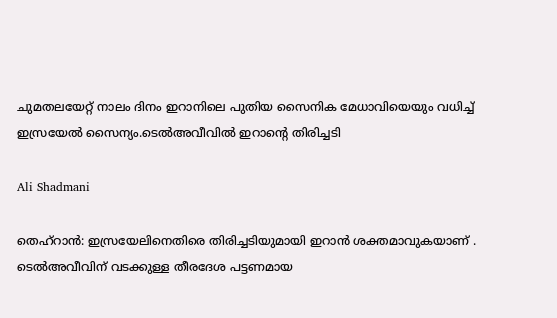ചുമതലയേറ്റ് നാലം ദിനം ഇറാനിലെ പുതിയ സൈനിക മേധാവിയെയും വധിച്ച് ഇസ്രയേല്‍ സൈന്യം.ടെൽഅവീവിൽ ഇറാൻ്റെ തിരിച്ചടി

Ali Shadmani

തെഹ്റാൻ: ഇസ്രയേലിനെതിരെ തിരിച്ചടിയുമായി ഇറാൻ ശക്തമാവുകയാണ് . ടെൽഅവീവിന് വടക്കുള്ള തീരദേശ പട്ടണമായ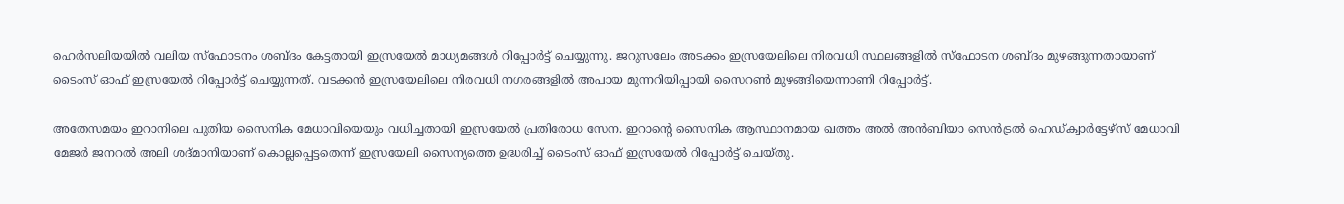ഹെർ‌സലിയയിൽ വലിയ സ്ഫോടനം ശബ്ദം കേട്ടതായി ഇസ്രയേൽ മാധ്യമങ്ങൾ റിപ്പോർട്ട് ചെയ്യുന്നു. ജറുസലേം അടക്കം ഇസ്രയേലിലെ നിരവധി സ്ഥലങ്ങളിൽ സ്ഫോടന ശബ്ദം മുഴങ്ങുന്നതായാണ് ടൈംസ് ഓഫ് ഇസ്രയേൽ റിപ്പോർട്ട് ചെയ്യുന്നത്. വടക്കൻ ഇസ്രയേലിലെ നിരവധി നഗരങ്ങളിൽ അപായ മുന്നറിയിപ്പായി സൈറൺ മുഴങ്ങിയെന്നാണി റിപ്പോർട്ട്.

അതേസമയം ഇറാനിലെ പുതിയ സൈനിക മേധാവിയെയും വധിച്ചതായി ഇസ്രയേല്‍ പ്രതിരോധ സേന. ഇറാന്റെ സൈനിക ആസ്ഥാനമായ ഖത്തം അല്‍ അന്‍ബിയാ സെന്‍ട്രല്‍ ഹെഡ്ക്വാര്‍ട്ടേഴ്‌സ് മേധാവി മേജര്‍ ജനറല്‍ അലി ശദ്മാനിയാണ് കൊല്ലപ്പെട്ടതെന്ന് ഇസ്രയേലി സൈന്യത്തെ ഉദ്ധരിച്ച് ടൈംസ് ഓഫ് ഇസ്രയേല്‍ റിപ്പോര്‍ട്ട് ചെയ്തു.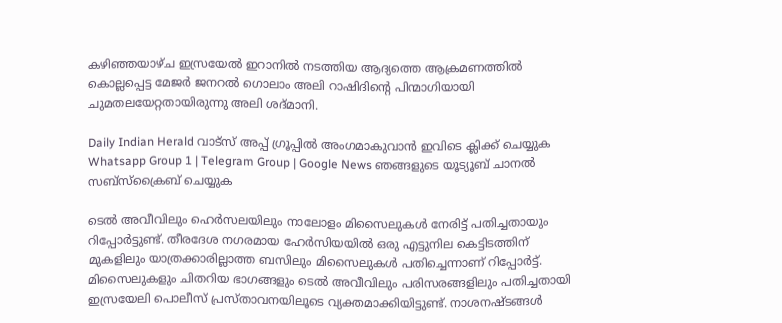കഴിഞ്ഞയാഴ്ച ഇസ്രയേല്‍ ഇറാനില്‍ നടത്തിയ ആദ്യത്തെ ആക്രമണത്തില്‍ കൊല്ലപ്പെട്ട മേജര്‍ ജനറല്‍ ഗൊലാം അലി റാഷിദിന്റെ പിന്മാഗിയായി ചുമതലയേറ്റതായിരുന്നു അലി ശദ്മാനി.

Daily Indian Herald വാട്സ് അപ്പ് ഗ്രൂപ്പിൽ അംഗമാകുവാൻ ഇവിടെ ക്ലിക്ക് ചെയ്യുക Whatsapp Group 1 | Telegram Group | Google News ഞങ്ങളുടെ യൂട്യൂബ് ചാനൽ സബ്സ്ക്രൈബ് ചെയ്യുക

ടെൽ അവീവിലും ഹെർസലയിലും നാലോളം മിസൈലുകൾ നേരിട്ട് പതിച്ചതായും റിപ്പോർട്ടുണ്ട്. തീരദേശ നഗരമായ ഹേർസിയയിൽ ഒരു എട്ടുനില കെട്ടിടത്തിന് മുകളിലും യാത്രക്കാരില്ലാത്ത ബസിലും മിസൈലുകൾ പതിച്ചെന്നാണ് റിപ്പോർട്ട്. മിസൈലുകളും ചിതറിയ ഭാഗങ്ങളും ടെൽ അവീവിലും പരിസരങ്ങളിലും പതിച്ചതായി ഇസ്രയേലി പൊലീസ് പ്രസ്താവനയിലൂടെ വ്യക്തമാക്കിയിട്ടുണ്ട്. നാശനഷ്ടങ്ങൾ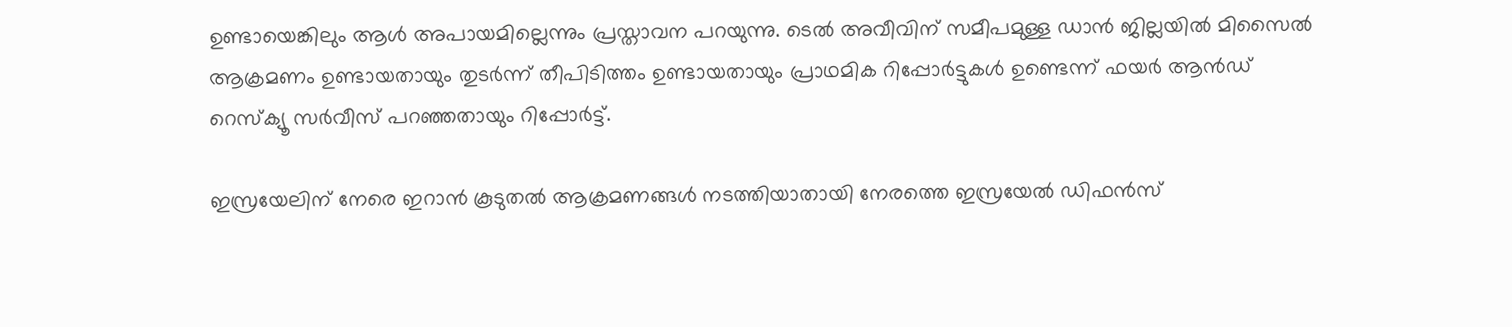ഉണ്ടായെങ്കിലും ആൾ അപായമില്ലെന്നും പ്രസ്താവന പറയുന്നു. ടെൽ അവീവിന് സമീപമുള്ള ഡാൻ ജില്ലയിൽ മിസൈൽ ആക്രമണം ഉണ്ടായതായും തുടർന്ന് തീപിടിത്തം ഉണ്ടായതായും പ്രാഥമിക റിപ്പോർട്ടുകൾ ഉണ്ടെന്ന് ഫയർ ആൻഡ് റെസ്ക്യൂ സർവീസ് പറഞ്ഞതായും റിപ്പോർട്ട്.

ഇസ്രയേലിന് നേരെ ഇറാൻ കൂടുതൽ ആക്രമണങ്ങൾ നടത്തിയാതായി നേരത്തെ ഇസ്രയേൽ ഡിഫൻസ്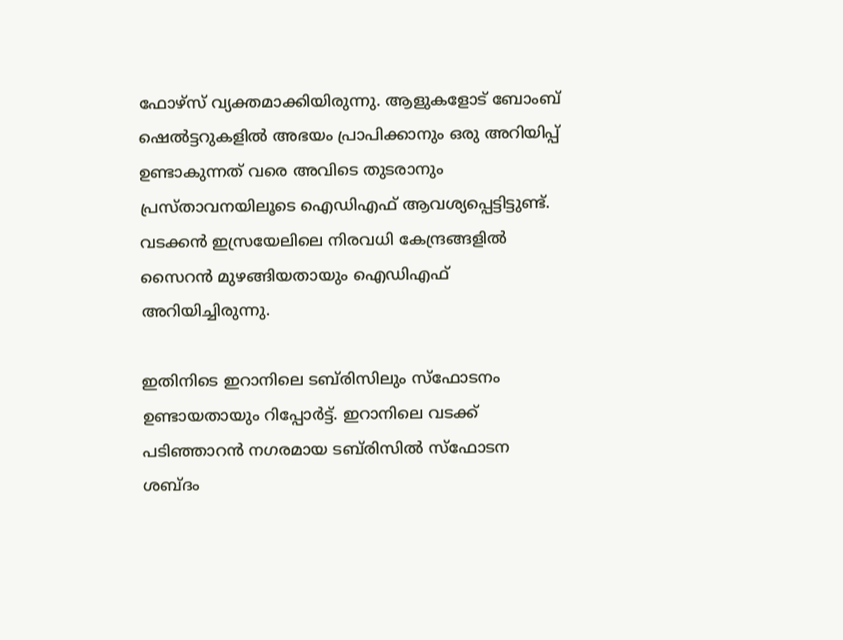ഫോഴ്സ് വ്യക്തമാക്കിയിരുന്നു. ആളുകളോട് ബോംബ് ഷെൽട്ടറുകളിൽ അഭയം പ്രാപിക്കാനും ഒരു അറിയിപ്പ് ഉണ്ടാകുന്നത് വരെ അവിടെ തുടരാനും പ്രസ്താവനയിലൂടെ ഐഡിഎഫ് ആവശ്യപ്പെട്ടിട്ടുണ്ട്. വടക്കൻ ഇസ്രയേലിലെ നിരവധി കേന്ദ്രങ്ങളിൽ സൈറൻ മുഴങ്ങിയതായും ഐഡിഎഫ് അറിയിച്ചിരുന്നു.

ഇതിനിടെ ഇറാനിലെ ടബ്‌രിസിലും സ്ഫോടനം ഉണ്ടായതായും റിപ്പോർട്ട്. ഇറാനിലെ വടക്ക് പടിഞ്ഞാറൻ നഗരമായ ടബ്‌രിസിൽ സ്ഫോടന ശബ്ദം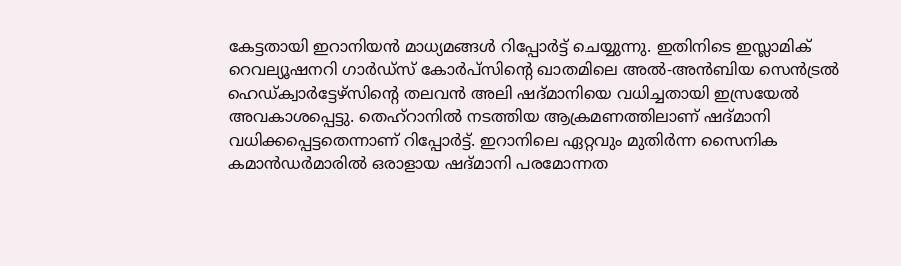കേട്ടതായി ഇറാനിയൻ മാധ്യമങ്ങൾ റിപ്പോർട്ട് ചെയ്യുന്നു. ഇതിനിടെ ഇസ്ലാമിക് റെവല്യൂഷനറി ഗാർഡ്സ് കോർപ്സിൻ്റെ ഖാതമിലെ അൽ-അൻബിയ സെൻട്രൽ ഹെഡ്ക്വാർട്ടേഴ്സിൻ്റെ തലവൻ അലി ഷദ്മാനിയെ വധിച്ചതായി ഇസ്രയേൽ അവകാശപ്പെട്ടു. തെഹ്റാനിൽ നടത്തിയ ആക്രമണത്തിലാണ് ഷദ്മാനി വധിക്കപ്പെട്ടതെന്നാണ് റിപ്പോർട്ട്. ഇറാനിലെ ഏറ്റവും മുതിർന്ന സൈനിക കമാൻഡർമാരിൽ ഒരാളായ ഷദ്മാനി പരമോന്നത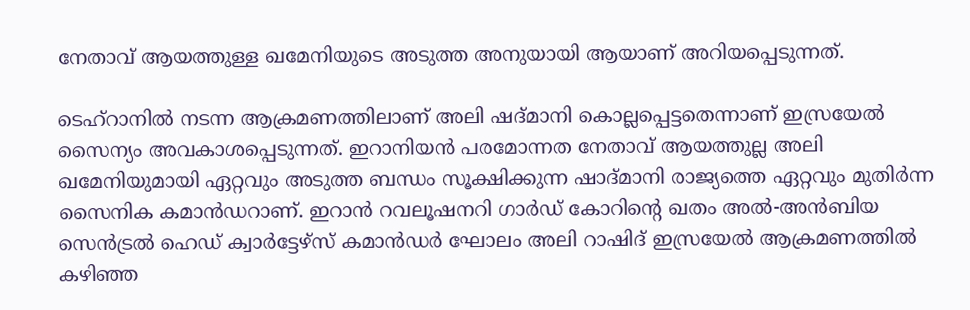നേതാവ് ആയത്തുള്ള ഖമേനിയുടെ അടുത്ത അനുയായി ആയാണ് അറിയപ്പെടുന്നത്.

ടെഹ്റാനില്‍ നടന്ന ആക്രമണത്തിലാണ് അലി ഷദ്മാനി കൊല്ലപ്പെട്ടതെന്നാണ് ഇസ്രയേല്‍ സൈന്യം അവകാശപ്പെടുന്നത്. ഇറാനിയന്‍ പരമോന്നത നേതാവ് ആയത്തുല്ല അലി ഖമേനിയുമായി ഏറ്റവും അടുത്ത ബന്ധം സൂക്ഷിക്കുന്ന ഷാദ്മാനി രാജ്യത്തെ ഏറ്റവും മുതിര്‍ന്ന സൈനിക കമാന്‍ഡറാണ്. ഇറാന്‍ റവലൂഷനറി ഗാര്‍ഡ് കോറിന്റെ ഖതം അല്‍-അന്‍ബിയ സെന്‍ട്രല്‍ ഹെഡ് ക്വാര്‍ട്ടേഴ്സ് കമാന്‍ഡര്‍ ഘോലം അലി റാഷിദ് ഇസ്രയേല്‍ ആക്രമണത്തില്‍ കഴിഞ്ഞ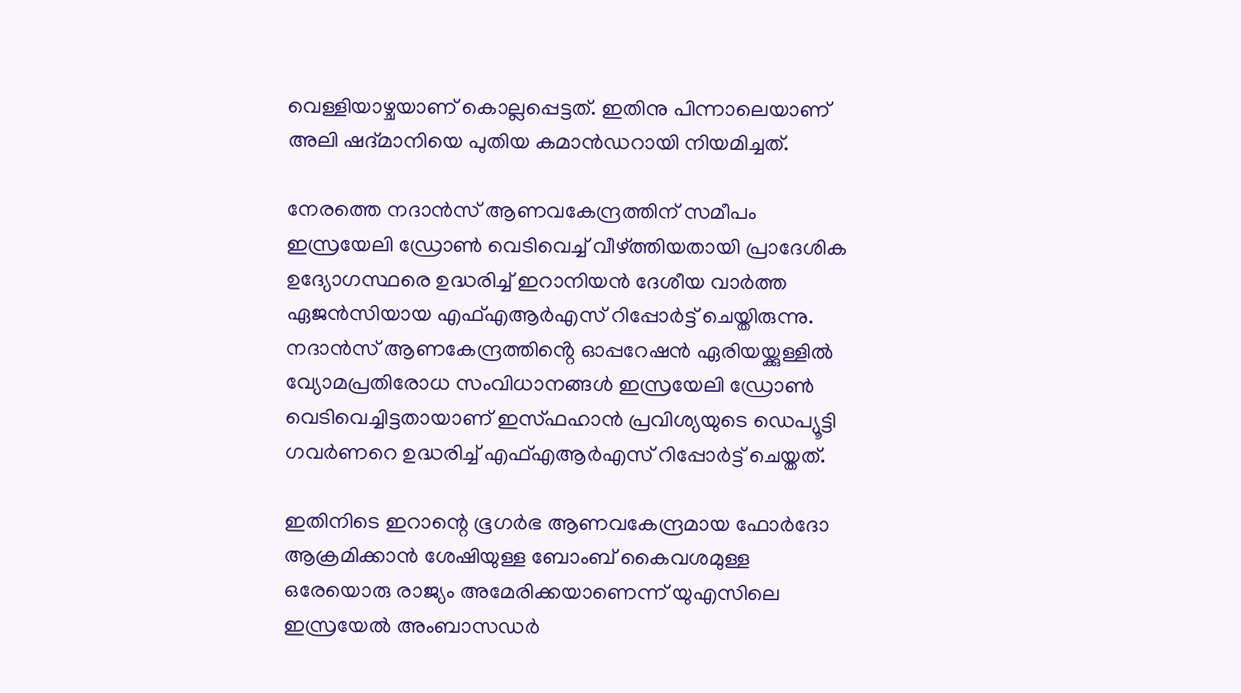വെള്ളിയാഴ്ചയാണ് കൊല്ലപ്പെട്ടത്. ഇതിനു പിന്നാലെയാണ് അലി ഷദ്മാനിയെ പുതിയ കമാന്‍ഡറായി നിയമിച്ചത്.

നേരത്തെ നദാൻസ് ആണവകേന്ദ്രത്തിന് സമീപം ഇസ്രയേലി ഡ്രോൺ വെടിവെച്ച് വീഴ്ത്തിയതായി പ്രാദേശിക ഉദ്യോഗസ്ഥരെ ഉദ്ധരിച്ച് ഇറാനിയൻ ദേശീയ വാർത്ത ഏജൻസിയായ എഫ്എആർഎസ് റിപ്പോ‍ർട്ട് ചെയ്തിരുന്നു. നദാൻസ് ആണകേന്ദ്രത്തിൻ്റെ ഓപ്പറേഷൻ ഏരിയയ്ക്കുള്ളിൽ വ്യോമപ്രതിരോധ സംവിധാനങ്ങൾ ഇസ്രയേലി ഡ്രോൺ വെടിവെച്ചിട്ടതായാണ് ഇസ്ഫഹാൻ പ്രവിശ്യയുടെ ഡെപ്യൂട്ടി ഗവ‍ർണറെ ഉദ്ധരിച്ച് എഫ്എആർഎസ് റിപ്പോ‍ർട്ട് ചെയ്തത്.

ഇതിനിടെ ഇറാന്റെ ഭൂഗർഭ ആണവകേന്ദ്രമായ ഫോർദോ ആക്രമിക്കാൻ ശേഷിയുള്ള ബോംബ് കൈവശമുള്ള ഒരേയൊരു രാജ്യം അമേരിക്കയാണെന്ന് യുഎസിലെ ഇസ്രയേൽ അംബാസഡർ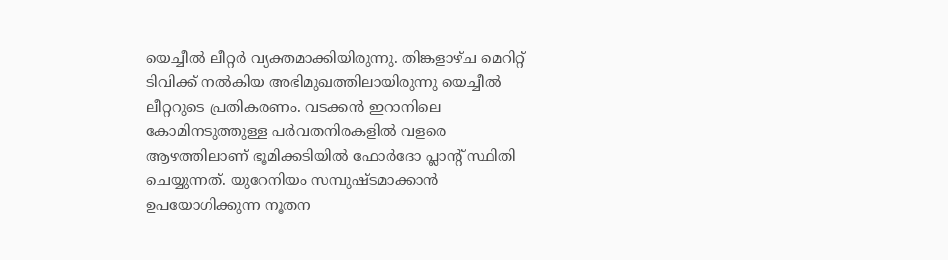യെച്ചീൽ ലീറ്റർ വ്യക്തമാക്കിയിരുന്നു. തിങ്കളാഴ്ച മെറിറ്റ് ടിവിക്ക് നൽകിയ അഭിമുഖത്തിലായിരുന്നു യെച്ചീൽ ലീറ്ററുടെ പ്രതികരണം. വടക്കൻ ഇറാനിലെ കോമിനടുത്തുള്ള പർവതനിരകളിൽ വളരെ ആഴത്തിലാണ് ഭൂമിക്കടിയിൽ ഫോർദോ പ്ലാന്റ് സ്ഥിതി ചെയ്യുന്നത്. യുറേനിയം സമ്പുഷ്ടമാക്കാൻ ഉപയോഗിക്കുന്ന നൂതന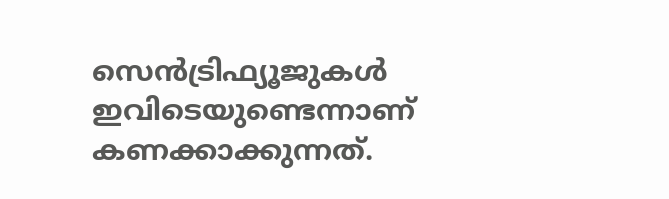സെൻട്രിഫ്യൂജുകൾ ഇവിടെയുണ്ടെന്നാണ് കണക്കാക്കുന്നത്.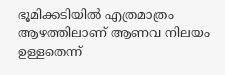ഭൂമിക്കടിയിൽ എത്രമാത്രം ആഴത്തിലാണ് ആണവ നിലയം ഉള്ളതെന്ന്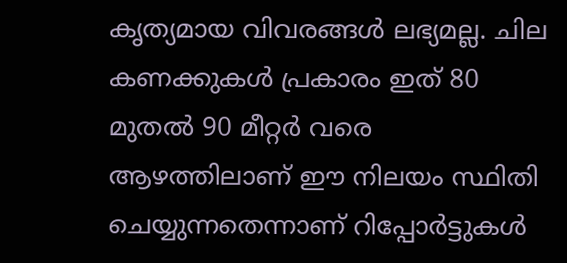കൃത്യമായ വിവരങ്ങൾ ലഭ്യമല്ല. ചില കണക്കുകൾ പ്രകാരം ഇത് 80 മുതൽ 90 മീറ്റർ വരെ ആഴത്തിലാണ് ഈ നിലയം സ്ഥിതി ചെയ്യുന്നതെന്നാണ് റിപ്പോ‍ർട്ടുകൾ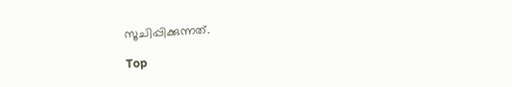സൂചിപ്പിക്കുന്നത്.

Top